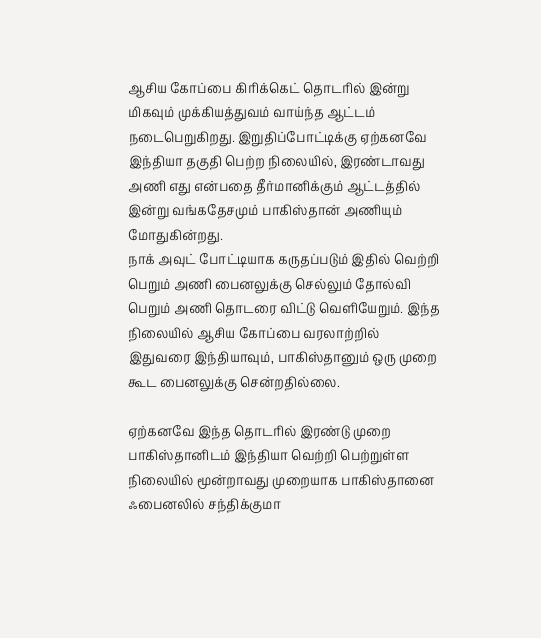ஆசிய கோப்பை கிரிக்கெட் தொடரில் இன்று மிகவும் முக்கியத்துவம் வாய்ந்த ஆட்டம் நடைபெறுகிறது. இறுதிப்போட்டிக்கு ஏற்கனவே இந்தியா தகுதி பெற்ற நிலையில், இரண்டாவது அணி எது என்பதை தீர்மானிக்கும் ஆட்டத்தில் இன்று வங்கதேசமும் பாகிஸ்தான் அணியும் மோதுகின்றது.
நாக் அவுட் போட்டியாக கருதப்படும் இதில் வெற்றி பெறும் அணி பைனலுக்கு செல்லும் தோல்வி பெறும் அணி தொடரை விட்டு வெளியேறும். இந்த நிலையில் ஆசிய கோப்பை வரலாற்றில் இதுவரை இந்தியாவும், பாகிஸ்தானும் ஒரு முறை கூட பைனலுக்கு சென்றதில்லை.

ஏற்கனவே இந்த தொடரில் இரண்டு முறை பாகிஸ்தானிடம் இந்தியா வெற்றி பெற்றுள்ள நிலையில் மூன்றாவது முறையாக பாகிஸ்தானை ஃபைனலில் சந்திக்குமா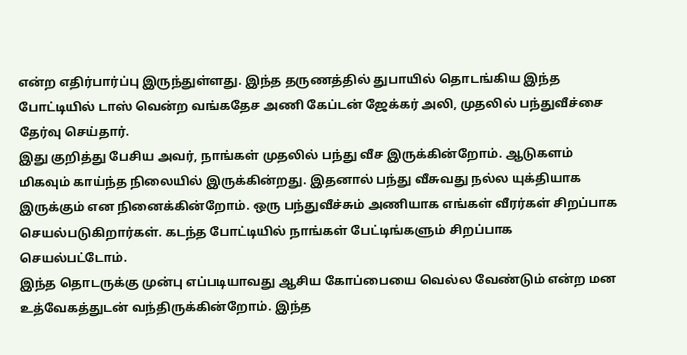என்ற எதிர்பார்ப்பு இருந்துள்ளது. இந்த தருணத்தில் துபாயில் தொடங்கிய இந்த போட்டியில் டாஸ் வென்ற வங்கதேச அணி கேப்டன் ஜேக்கர் அலி, முதலில் பந்துவீச்சை தேர்வு செய்தார்.
இது குறித்து பேசிய அவர், நாங்கள் முதலில் பந்து வீச இருக்கின்றோம். ஆடுகளம் மிகவும் காய்ந்த நிலையில் இருக்கின்றது. இதனால் பந்து வீசுவது நல்ல யுக்தியாக இருக்கும் என நினைக்கின்றோம். ஒரு பந்துவீச்சும் அணியாக எங்கள் வீரர்கள் சிறப்பாக செயல்படுகிறார்கள். கடந்த போட்டியில் நாங்கள் பேட்டிங்களும் சிறப்பாக செயல்பட்டோம்.
இந்த தொடருக்கு முன்பு எப்படியாவது ஆசிய கோப்பையை வெல்ல வேண்டும் என்ற மன உத்வேகத்துடன் வந்திருக்கின்றோம். இந்த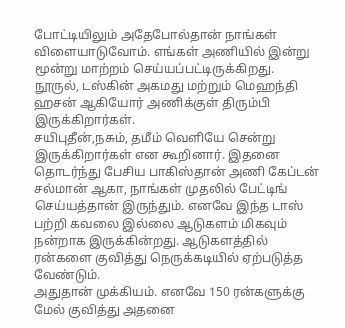போட்டியிலும் அதேபோல்தான் நாங்கள் விளையாடுவோம். எங்கள் அணியில் இன்று மூன்று மாற்றம் செய்யப்பட்டிருக்கிறது. நூருல், டஸ்கின் அகமது மற்றும் மெஹந்தி ஹசன் ஆகியோர் அணிக்குள் திரும்பி இருக்கிறார்கள்.
சயிபுதீன்,நசும், தமீம் வெளியே சென்று இருக்கிறார்கள் என கூறினார். இதனை தொடர்ந்து பேசிய பாகிஸ்தான் அணி கேப்டன் சல்மான் ஆகா, நாங்கள் முதலில் பேட்டிங் செய்யத்தான் இருந்தும். எனவே இந்த டாஸ் பற்றி கவலை இல்லை ஆடுகளம் மிகவும் நன்றாக இருக்கின்றது. ஆடுகளத்தில் ரன்களை குவித்து நெருக்கடியில் ஏற்படுத்த வேண்டும்.
அதுதான் முக்கியம். எனவே 150 ரன்களுக்கு மேல் குவித்து அதனை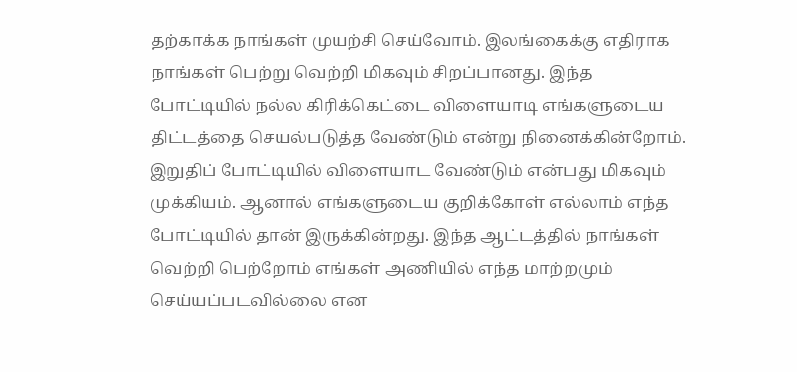தற்காக்க நாங்கள் முயற்சி செய்வோம். இலங்கைக்கு எதிராக நாங்கள் பெற்று வெற்றி மிகவும் சிறப்பானது. இந்த போட்டியில் நல்ல கிரிக்கெட்டை விளையாடி எங்களுடைய திட்டத்தை செயல்படுத்த வேண்டும் என்று நினைக்கின்றோம். இறுதிப் போட்டியில் விளையாட வேண்டும் என்பது மிகவும் முக்கியம். ஆனால் எங்களுடைய குறிக்கோள் எல்லாம் எந்த போட்டியில் தான் இருக்கின்றது. இந்த ஆட்டத்தில் நாங்கள் வெற்றி பெற்றோம் எங்கள் அணியில் எந்த மாற்றமும் செய்யப்படவில்லை என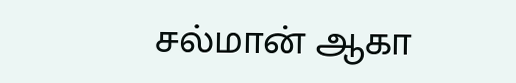சல்மான் ஆகா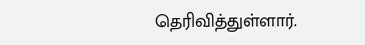தெரிவித்துள்ளார்.